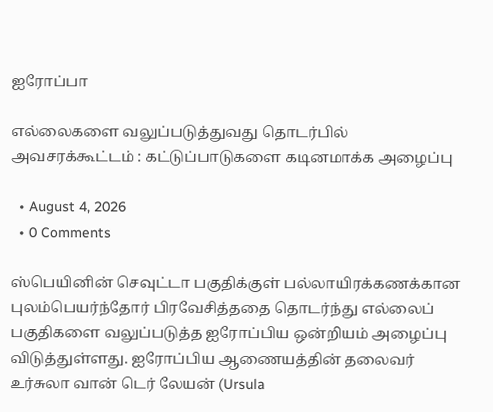ஐரோப்பா

எல்லைகளை வலுப்படுத்துவது தொடர்பில் அவசரக்கூட்டம் : கட்டுப்பாடுகளை கடினமாக்க அழைப்பு

  • August 4, 2026
  • 0 Comments

ஸ்பெயினின் செவுட்டா பகுதிக்குள் பல்லாயிரக்கணக்கான புலம்பெயர்ந்தோர் பிரவேசித்ததை தொடர்ந்து எல்லைப் பகுதிகளை வலுப்படுத்த ஐரோப்பிய ஒன்றியம் அழைப்பு விடுத்துள்ளது. ஐரோப்பிய ஆணையத்தின் தலைவர் உர்சுலா வான் டெர் லேயன் (Ursula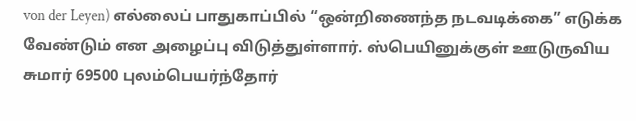von der Leyen) எல்லைப் பாதுகாப்பில் “ஒன்றிணைந்த நடவடிக்கை” எடுக்க வேண்டும் என அழைப்பு விடுத்துள்ளார். ஸ்பெயினுக்குள் ஊடுருவிய சுமார் 69500 புலம்பெயர்ந்தோர்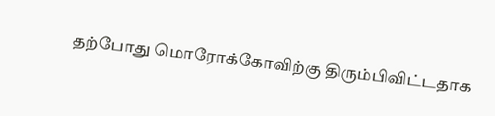தற்போது மொரோக்கோவிற்கு திரும்பிவிட்டதாக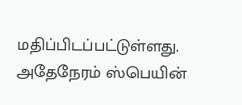மதிப்பிடப்பட்டுள்ளது. அதேநேரம் ஸ்பெயின்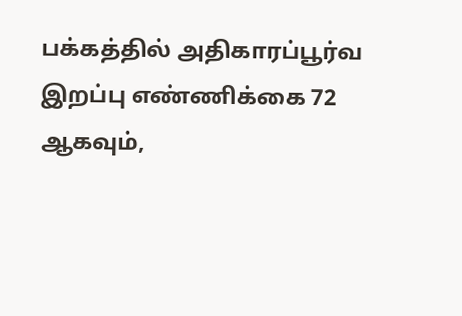பக்கத்தில் அதிகாரப்பூர்வ இறப்பு எண்ணிக்கை 72 ஆகவும்,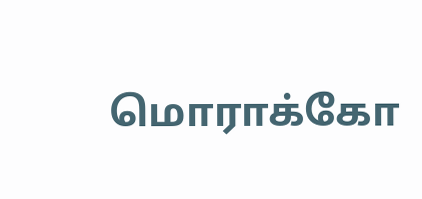மொராக்கோ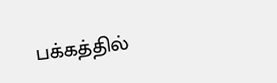பக்கத்தில்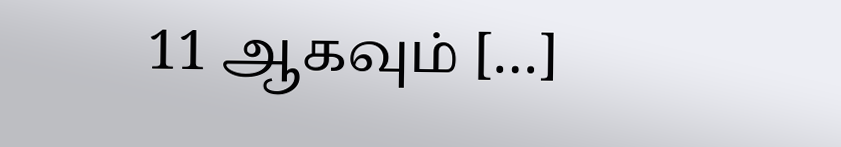11 ஆகவும் […]